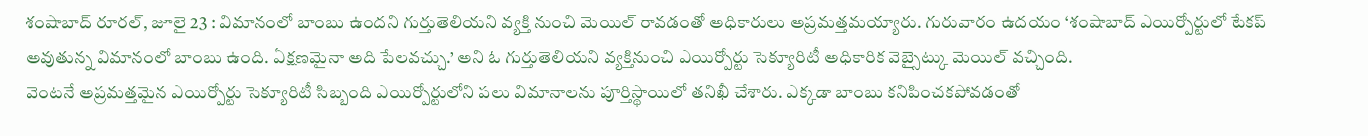శంషాబాద్ రూరల్, జూలై 23 : విమానంలో బాంబు ఉందని గుర్తుతెలియని వ్యక్తి నుంచి మెయిల్ రావడంతో అధికారులు అప్రమత్తమయ్యారు. గురువారం ఉదయం ‘శంషాబాద్ ఎయిర్పోర్టులో టేకప్ అవుతున్న విమానంలో బాంబు ఉంది. ఏక్షణమైనా అది పేలవచ్చు.’ అని ఓ గుర్తుతెలియని వ్యక్తినుంచి ఎయిర్పోర్టు సెక్యూరిటీ అధికారిక వెబ్సైట్కు మెయిల్ వచ్చింది.
వెంటనే అప్రమత్తమైన ఎయిర్పోర్టు సెక్యూరిటీ సిబ్బంది ఎయిర్పోర్టులోని పలు విమానాలను పూర్తిస్థాయిలో తనిఖీ చేశారు. ఎక్కడా బాంబు కనిపించకపోవడంతో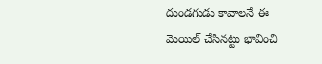దుండగుడు కావాలనే ఈ మెయిల్ చేసినట్టు భావించి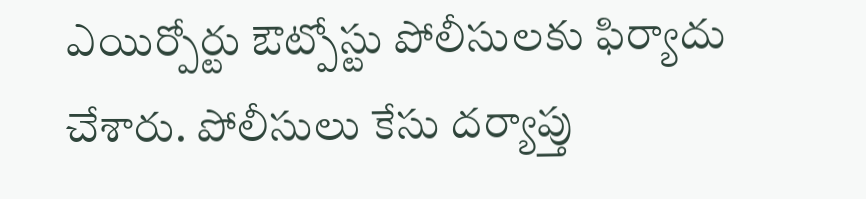ఎయిర్పోర్టు ఔట్పోస్టు పోలీసులకు ఫిర్యాదు చేశారు. పోలీసులు కేసు దర్యాప్తు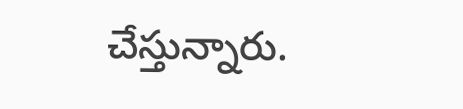చేస్తున్నారు.